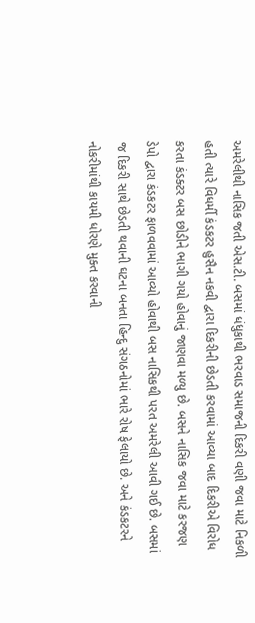અમરેલીથી નાસિક જતી એસ.ટી. બસમાં ધંધુકાથી ભરવાડ સમાજની દિકરી વણી જવા માટે નિકળી હતી ત્યારે વિધર્મી કંડકટર હુસૈન નકવી દ્વારા દિકરીની છેડતી કરવામાં આવ્યા બાદ દિકરીએ વિરોધ કરતા કંડક્ટર બસ છોડીને ભાગી ગયો હોવાનું જાણવા મળ્યુ છે. બસને નાસિક જવા માટે કરજણ ડેપો દ્વારા કંડકટર ફાળવવામાં આવ્યો હોવાથી બસ નાસિકથી પરત અમરેલી આવી ગઈ છે. બસમાં જ દિકરી સાથે છેડતી થવાની ઘટના બનતા હિન્દુ સંગઠનોમાં ભારે રોષ ફેલાયો છે. અને કંડકટરને નોકરીમાંથી કાયમી ધોરણે મુક્ત કરવાની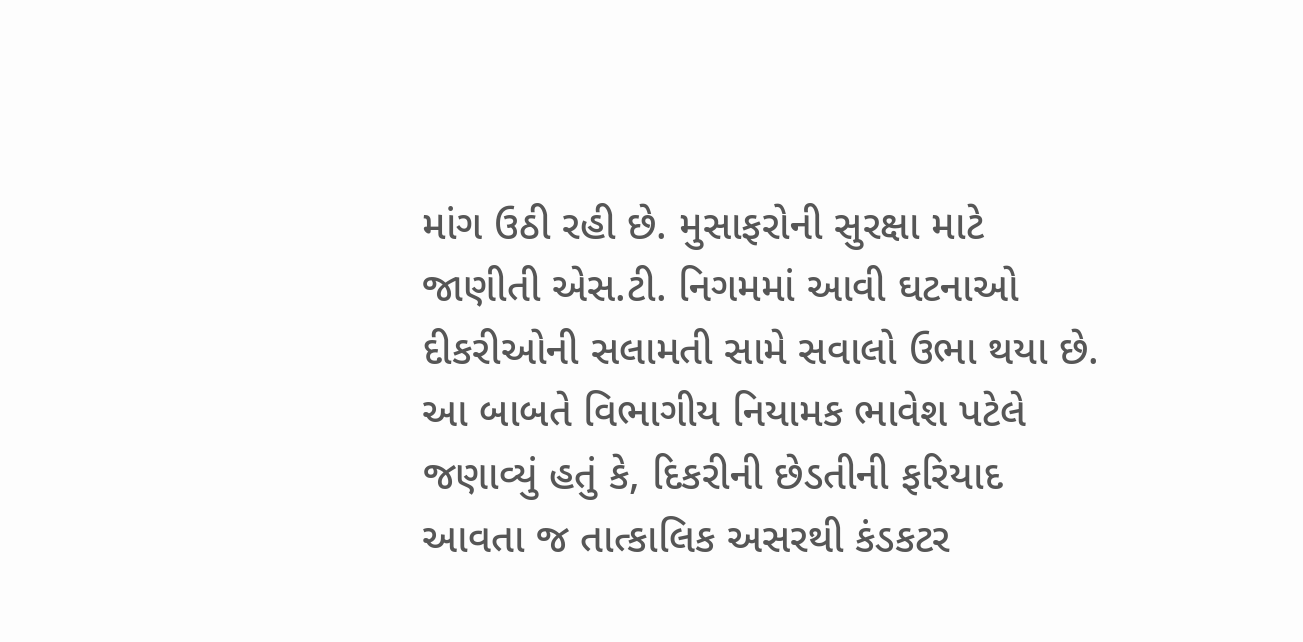માંગ ઉઠી રહી છે. મુસાફરોની સુરક્ષા માટે જાણીતી એસ.ટી. નિગમમાં આવી ઘટનાઓ દીકરીઓની સલામતી સામે સવાલો ઉભા થયા છે. આ બાબતે વિભાગીય નિયામક ભાવેશ પટેલે જણાવ્યું હતું કે, દિકરીની છેડતીની ફરિયાદ આવતા જ તાત્કાલિક અસરથી કંડકટર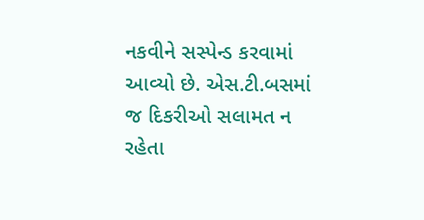નકવીને સસ્પેન્ડ કરવામાં આવ્યો છે. એસ.ટી.બસમાં જ દિકરીઓ સલામત ન રહેતા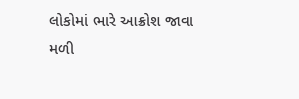લોકોમાં ભારે આક્રોશ જાવા મળી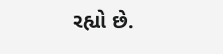રહ્યો છે.